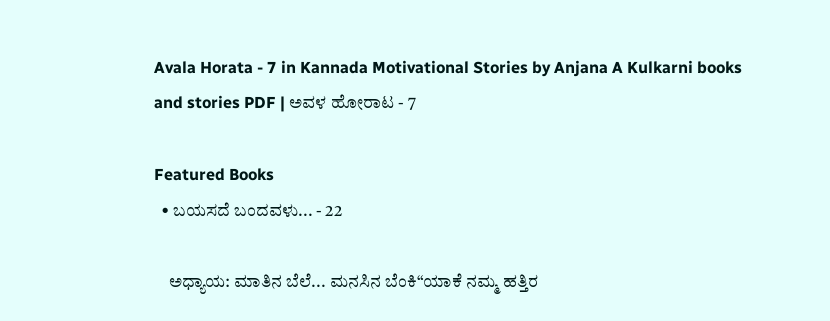Avala Horata - 7 in Kannada Motivational Stories by Anjana A Kulkarni books and stories PDF | ಅವಳ ಹೋರಾಟ - 7

Featured Books
  • ಬಯಸದೆ ಬಂದವಳು... - 22

    ಅಧ್ಯಾಯ: ಮಾತಿನ ಬೆಲೆ... ಮನಸಿನ ಬೆಂಕಿ“ಯಾಕೆ ನಮ್ಮ ಹತ್ತಿರ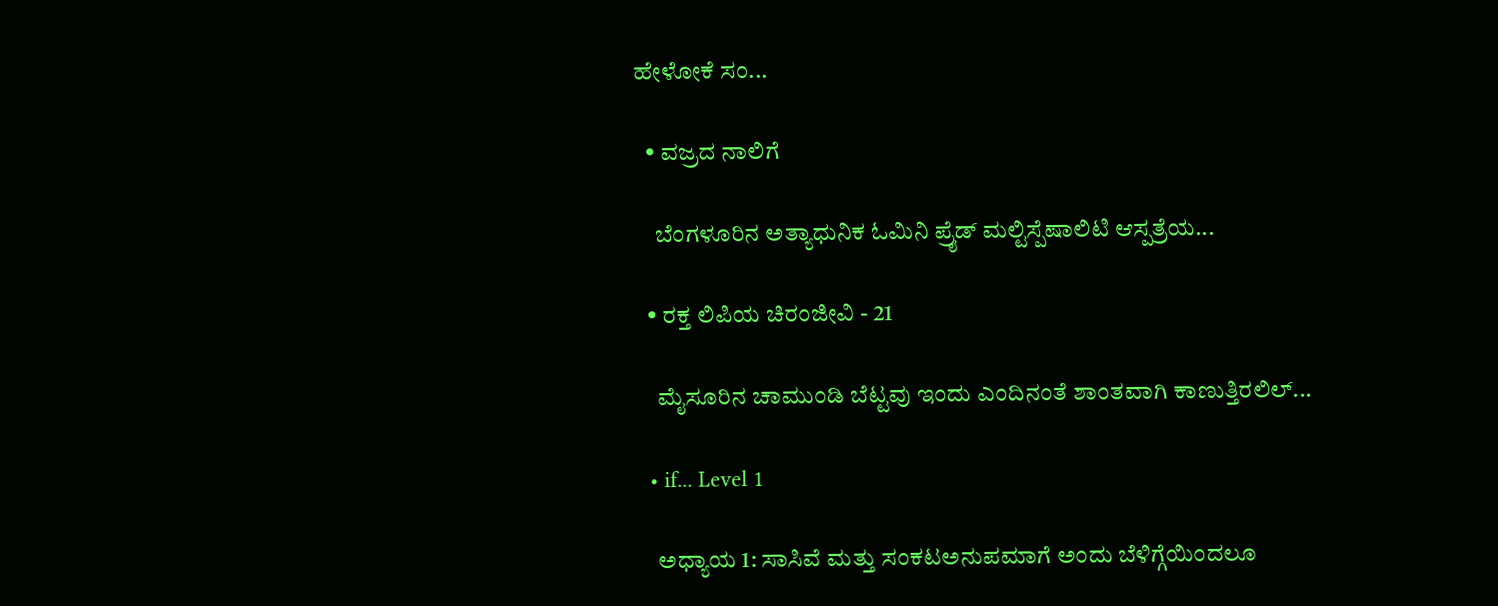ಹೇಳೋಕೆ ಸಂ...

  • ವಜ್ರದ ನಾಲಿಗೆ

    ಬೆಂಗಳೂರಿನ ಅತ್ಯಾಧುನಿಕ ಓಮಿನಿ ಪ್ರೈಡ್ ಮಲ್ಟಿಸ್ಪೆಷಾಲಿಟಿ ಆಸ್ಪತ್ರೆಯ...

  • ರಕ್ತ ಲಿಪಿಯ ಚಿರಂಜೀವಿ - 21

    ಮೈಸೂರಿನ ಚಾಮುಂಡಿ ಬೆಟ್ಟವು ಇಂದು ಎಂದಿನಂತೆ ಶಾಂತವಾಗಿ ಕಾಣುತ್ತಿರಲಿಲ್...

  • if... Level 1

    ಅಧ್ಯಾಯ 1: ಸಾಸಿವೆ ಮತ್ತು ಸಂಕಟಅನುಪಮಾಗೆ ಅಂದು ಬೆಳಿಗ್ಗೆಯಿಂದಲೂ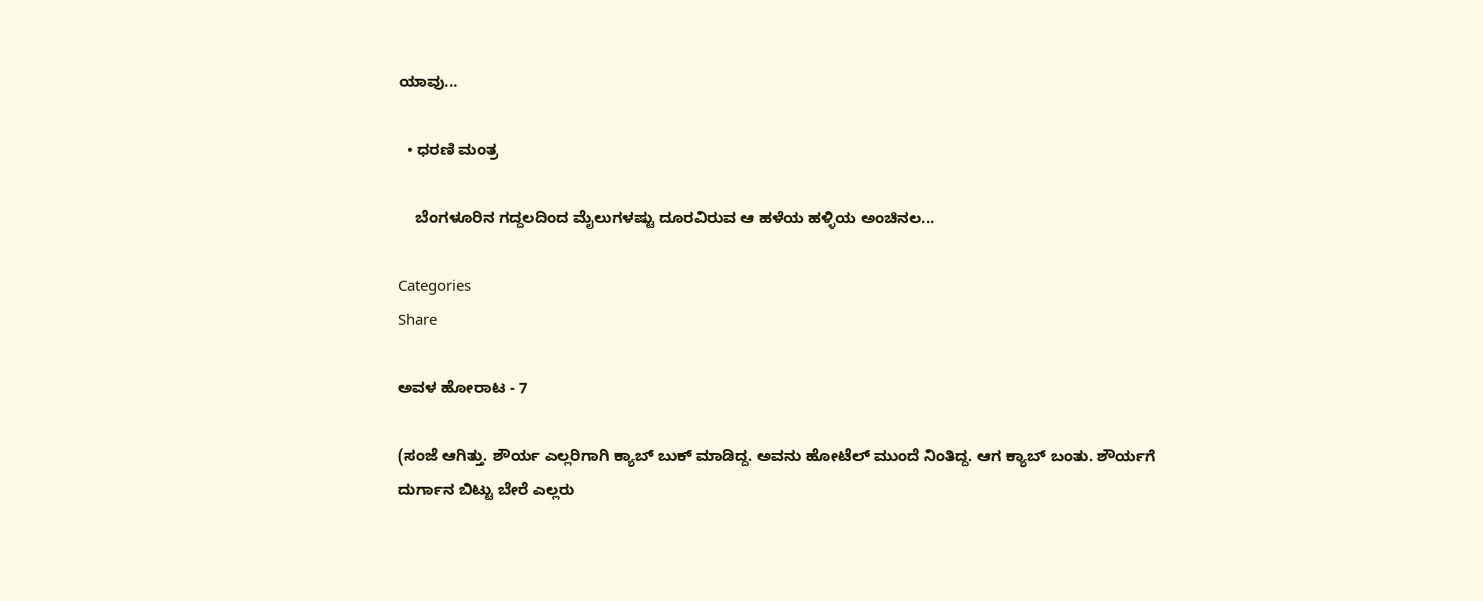ಯಾವು...

  • ಧರಣಿ ಮಂತ್ರ

    ಬೆಂಗಳೂರಿನ ಗದ್ದಲದಿಂದ ಮೈಲುಗಳಷ್ಟು ದೂರವಿರುವ ಆ ಹಳೆಯ ಹಳ್ಳಿಯ ಅಂಚಿನಲ...

Categories
Share

ಅವಳ ಹೋರಾಟ - 7

(ಸಂಜೆ ಆಗಿತ್ತು. ಶೌರ್ಯ ಎಲ್ಲರಿಗಾಗಿ ಕ್ಯಾಬ್ ಬುಕ್ ಮಾಡಿದ್ದ. ಅವನು ಹೋಟೆಲ್ ಮುಂದೆ ನಿಂತಿದ್ದ. ಆಗ ಕ್ಯಾಬ್ ಬಂತು. ಶೌರ್ಯಗೆ ದುರ್ಗಾನ ಬಿಟ್ಟು ಬೇರೆ ಎಲ್ಲರು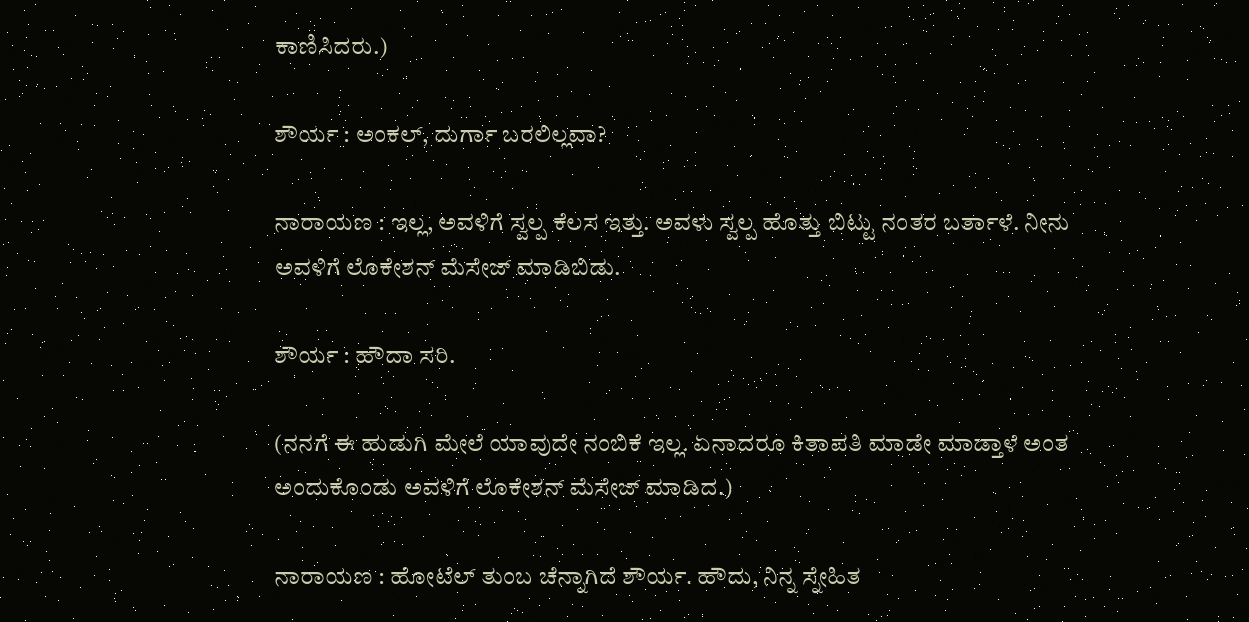ಕಾಣಿಸಿದರು.)

ಶೌರ್ಯ : ಅಂಕಲ್, ದುರ್ಗಾ ಬರಲಿಲ್ಲವಾ?

ನಾರಾಯಣ : ಇಲ್ಲ, ಅವಳಿಗೆ ಸ್ವಲ್ಪ ಕೆಲಸ ಇತ್ತು. ಅವಳು ಸ್ವಲ್ಪ ಹೊತ್ತು ಬಿಟ್ಟು ನಂತರ ಬರ್ತಾಳೆ. ನೀನು ಅವಳಿಗೆ ಲೊಕೇಶನ್ ಮೆಸೇಜ್ ಮಾಡಿಬಿಡು.

ಶೌರ್ಯ : ಹೌದಾ ಸರಿ.

(ನನಗೆ ಈ ಹುಡುಗಿ ಮೇಲೆ ಯಾವುದೇ ನಂಬಿಕೆ ಇಲ್ಲ. ಏನಾದರೂ ಕಿತಾಪತಿ ಮಾಡೇ ಮಾಡ್ತಾಳೆ ಅಂತ ಅಂದುಕೊಂಡು ಅವಳಿಗೆ ಲೊಕೇಶನ್ ಮೆಸೇಜ್ ಮಾಡಿದ.)

ನಾರಾಯಣ : ಹೋಟೆಲ್ ತುಂಬ ಚೆನ್ನಾಗಿದೆ ಶೌರ್ಯ. ಹೌದು, ನಿನ್ನ ಸ್ನೇಹಿತ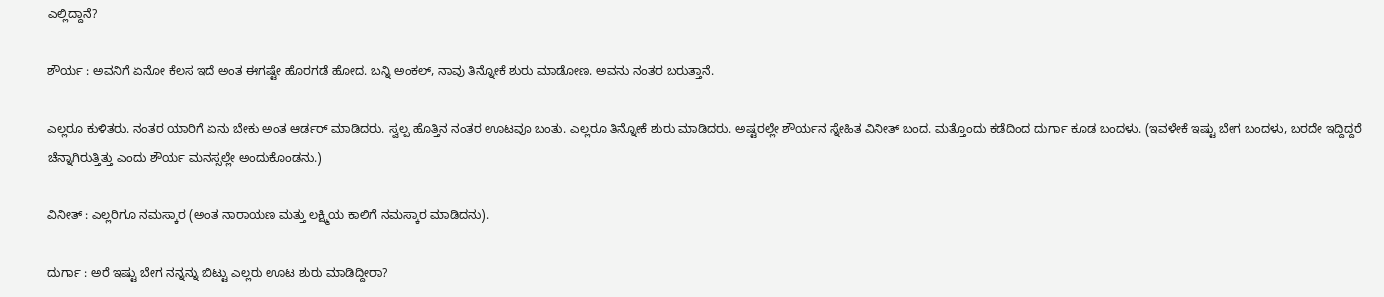ಎಲ್ಲಿದ್ದಾನೆ?

ಶೌರ್ಯ : ಅವನಿಗೆ ಏನೋ ಕೆಲಸ ಇದೆ ಅಂತ ಈಗಷ್ಟೇ ಹೊರಗಡೆ ಹೋದ. ಬನ್ನಿ ಅಂಕಲ್, ನಾವು ತಿನ್ನೋಕೆ ಶುರು ಮಾಡೋಣ. ಅವನು ನಂತರ ಬರುತ್ತಾನೆ.

ಎಲ್ಲರೂ ಕುಳಿತರು. ನಂತರ ಯಾರಿಗೆ ಏನು ಬೇಕು ಅಂತ ಆರ್ಡರ್ ಮಾಡಿದರು. ಸ್ವಲ್ಪ ಹೊತ್ತಿನ ನಂತರ ಊಟವೂ ಬಂತು. ಎಲ್ಲರೂ ತಿನ್ನೋಕೆ ಶುರು ಮಾಡಿದರು. ಅಷ್ಟರಲ್ಲೇ ಶೌರ್ಯನ ಸ್ನೇಹಿತ ವಿನೀತ್ ಬಂದ. ಮತ್ತೊಂದು ಕಡೆದಿಂದ ದುರ್ಗಾ ಕೂಡ ಬಂದಳು. (ಇವಳೇಕೆ ಇಷ್ಟು ಬೇಗ ಬಂದಳು, ಬರದೇ ಇದ್ದಿದ್ದರೆ ಚೆನ್ನಾಗಿರುತ್ತಿತ್ತು ಎಂದು ಶೌರ್ಯ ಮನಸ್ಸಲ್ಲೇ ಅಂದುಕೊಂಡನು.)

ವಿನೀತ್ : ಎಲ್ಲರಿಗೂ ನಮಸ್ಕಾರ (ಅಂತ ನಾರಾಯಣ ಮತ್ತು ಲಕ್ಷ್ಮಿಯ ಕಾಲಿಗೆ ನಮಸ್ಕಾರ ಮಾಡಿದನು).

ದುರ್ಗಾ : ಅರೆ ಇಷ್ಟು ಬೇಗ ನನ್ನನ್ನು ಬಿಟ್ಟು ಎಲ್ಲರು ಊಟ ಶುರು ಮಾಡಿದ್ದೀರಾ?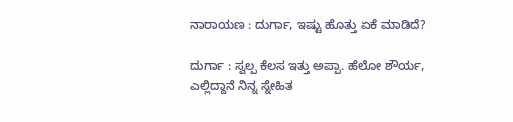ನಾರಾಯಣ : ದುರ್ಗಾ, ಇಷ್ಟು ಹೊತ್ತು ಏಕೆ ಮಾಡಿದೆ?

ದುರ್ಗಾ : ಸ್ವಲ್ಪ ಕೆಲಸ ಇತ್ತು ಅಪ್ಪಾ. ಹೆಲೋ ಶೌರ್ಯ, ಎಲ್ಲಿದ್ದಾನೆ ನಿನ್ನ ಸ್ನೇಹಿತ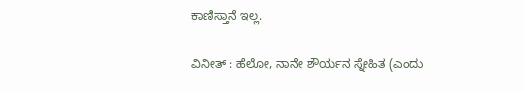ಕಾಣಿಸ್ತಾನೆ ಇಲ್ಲ.

ವಿನೀತ್ : ಹೆಲೋ, ನಾನೇ ಶೌರ್ಯನ ಸ್ನೇಹಿತ (ಎಂದು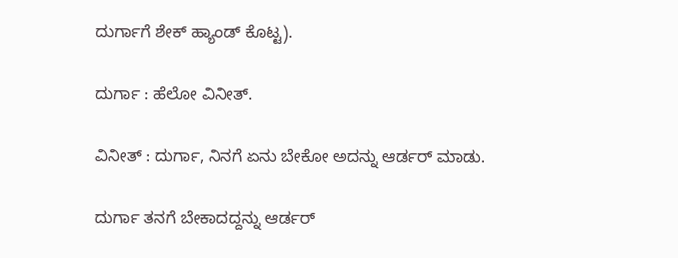ದುರ್ಗಾಗೆ ಶೇಕ್ ಹ್ಯಾಂಡ್ ಕೊಟ್ಟ).

ದುರ್ಗಾ : ಹೆಲೋ ವಿನೀತ್.

ವಿನೀತ್ : ದುರ್ಗಾ, ನಿನಗೆ ಏನು ಬೇಕೋ ಅದನ್ನು ಆರ್ಡರ್ ಮಾಡು.

ದುರ್ಗಾ ತನಗೆ ಬೇಕಾದದ್ದನ್ನು ಆರ್ಡರ್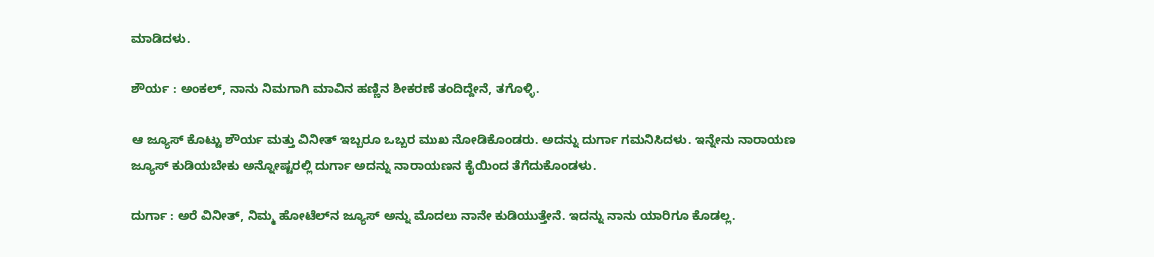ಮಾಡಿದಳು.

ಶೌರ್ಯ : ಅಂಕಲ್, ನಾನು ನಿಮಗಾಗಿ ಮಾವಿನ ಹಣ್ಣಿನ ಶೀಕರಣೆ ತಂದಿದ್ದೇನೆ, ತಗೊಳ್ಳಿ.

ಆ ಜ್ಯೂಸ್ ಕೊಟ್ಟು ಶೌರ್ಯ ಮತ್ತು ವಿನೀತ್ ಇಬ್ಬರೂ ಒಬ್ಬರ ಮುಖ ನೋಡಿಕೊಂಡರು. ಅದನ್ನು ದುರ್ಗಾ ಗಮನಿಸಿದಳು. ಇನ್ನೇನು ನಾರಾಯಣ ಜ್ಯೂಸ್ ಕುಡಿಯಬೇಕು ಅನ್ನೋಷ್ಟರಲ್ಲಿ ದುರ್ಗಾ ಅದನ್ನು ನಾರಾಯಣನ ಕೈಯಿಂದ ತೆಗೆದುಕೊಂಡಳು.

ದುರ್ಗಾ : ಅರೆ ವಿನೀತ್, ನಿಮ್ಮ ಹೋಟೆಲ್‌ನ ಜ್ಯೂಸ್ ಅನ್ನು ಮೊದಲು ನಾನೇ ಕುಡಿಯುತ್ತೇನೆ. ಇದನ್ನು ನಾನು ಯಾರಿಗೂ ಕೊಡಲ್ಲ.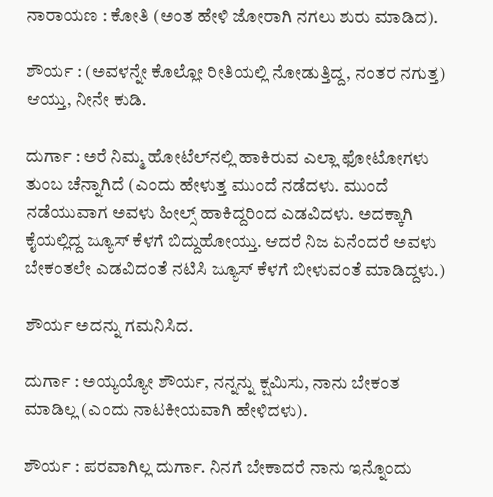ನಾರಾಯಣ : ಕೋತಿ (ಅಂತ ಹೇಳಿ ಜೋರಾಗಿ ನಗಲು ಶುರು ಮಾಡಿದ).

ಶೌರ್ಯ : (ಅವಳನ್ನೇ ಕೊಲ್ಲೋ ರೀತಿಯಲ್ಲಿ ನೋಡುತ್ತಿದ್ದ, ನಂತರ ನಗುತ್ತ) ಆಯ್ತು, ನೀನೇ ಕುಡಿ.

ದುರ್ಗಾ : ಅರೆ ನಿಮ್ಮ ಹೋಟೆಲ್‌ನಲ್ಲಿ ಹಾಕಿರುವ ಎಲ್ಲಾ ಫೋಟೋಗಳು ತುಂಬ ಚೆನ್ನಾಗಿದೆ (ಎಂದು ಹೇಳುತ್ತ ಮುಂದೆ ನಡೆದಳು. ಮುಂದೆ ನಡೆಯುವಾಗ ಅವಳು ಹೀಲ್ಸ್ ಹಾಕಿದ್ದರಿಂದ ಎಡವಿದಳು. ಅದಕ್ಕಾಗಿ ಕೈಯಲ್ಲಿದ್ದ ಜ್ಯೂಸ್ ಕೆಳಗೆ ಬಿದ್ದುಹೋಯ್ತು. ಆದರೆ ನಿಜ ಏನೆಂದರೆ ಅವಳು ಬೇಕಂತಲೇ ಎಡವಿದಂತೆ ನಟಿಸಿ ಜ್ಯೂಸ್ ಕೆಳಗೆ ಬೀಳುವಂತೆ ಮಾಡಿದ್ದಳು.)

ಶೌರ್ಯ ಅದನ್ನು ಗಮನಿಸಿದ.

ದುರ್ಗಾ : ಅಯ್ಯಯ್ಯೋ ಶೌರ್ಯ, ನನ್ನನ್ನು ಕ್ಷಮಿಸು, ನಾನು ಬೇಕಂತ ಮಾಡಿಲ್ಲ (ಎಂದು ನಾಟಕೀಯವಾಗಿ ಹೇಳಿದಳು).

ಶೌರ್ಯ : ಪರವಾಗಿಲ್ಲ ದುರ್ಗಾ. ನಿನಗೆ ಬೇಕಾದರೆ ನಾನು ಇನ್ನೊಂದು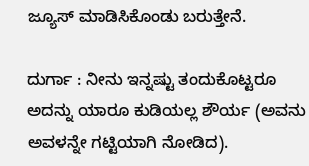ಜ್ಯೂಸ್ ಮಾಡಿಸಿಕೊಂಡು ಬರುತ್ತೇನೆ.

ದುರ್ಗಾ : ನೀನು ಇನ್ನಷ್ಟು ತಂದುಕೊಟ್ಟರೂ ಅದನ್ನು ಯಾರೂ ಕುಡಿಯಲ್ಲ ಶೌರ್ಯ (ಅವನು ಅವಳನ್ನೇ ಗಟ್ಟಿಯಾಗಿ ನೋಡಿದ).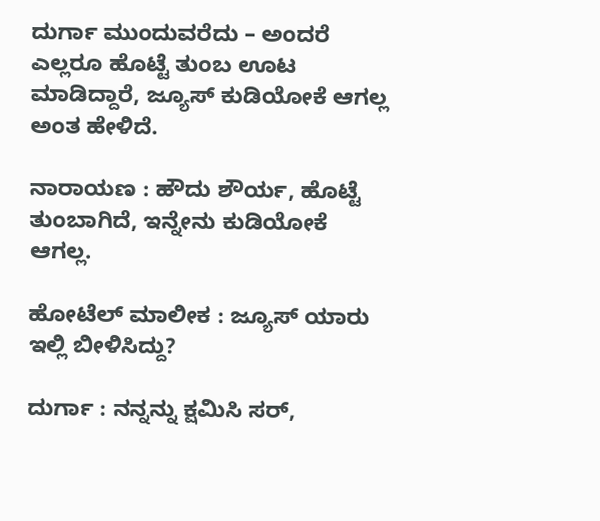ದುರ್ಗಾ ಮುಂದುವರೆದು – ಅಂದರೆ ಎಲ್ಲರೂ ಹೊಟ್ಟೆ ತುಂಬ ಊಟ ಮಾಡಿದ್ದಾರೆ, ಜ್ಯೂಸ್ ಕುಡಿಯೋಕೆ ಆಗಲ್ಲ ಅಂತ ಹೇಳಿದೆ.

ನಾರಾಯಣ : ಹೌದು ಶೌರ್ಯ, ಹೊಟ್ಟೆ ತುಂಬಾಗಿದೆ, ಇನ್ನೇನು ಕುಡಿಯೋಕೆ ಆಗಲ್ಲ.

ಹೋಟೆಲ್ ಮಾಲೀಕ : ಜ್ಯೂಸ್ ಯಾರು ಇಲ್ಲಿ ಬೀಳಿಸಿದ್ದು?

ದುರ್ಗಾ : ನನ್ನನ್ನು ಕ್ಷಮಿಸಿ ಸರ್,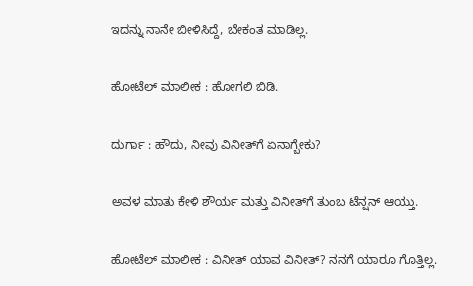ಇದನ್ನು ನಾನೇ ಬೀಳಿಸಿದ್ದೆ, ಬೇಕಂತ ಮಾಡಿಲ್ಲ.

ಹೋಟೆಲ್ ಮಾಲೀಕ : ಹೋಗಲಿ ಬಿಡಿ.

ದುರ್ಗಾ : ಹೌದು, ನೀವು ವಿನೀತ್‌ಗೆ ಏನಾಗ್ಬೇಕು?

ಅವಳ ಮಾತು ಕೇಳಿ ಶೌರ್ಯ ಮತ್ತು ವಿನೀತ್‌ಗೆ ತುಂಬ ಟೆನ್ಷನ್ ಆಯ್ತು.

ಹೋಟೆಲ್ ಮಾಲೀಕ : ವಿನೀತ್ ಯಾವ ವಿನೀತ್? ನನಗೆ ಯಾರೂ ಗೊತ್ತಿಲ್ಲ.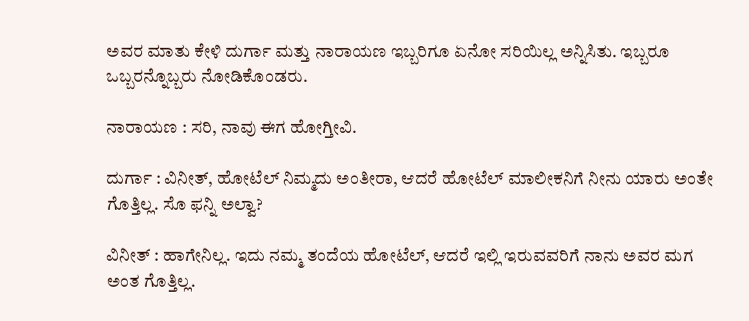ಅವರ ಮಾತು ಕೇಳಿ ದುರ್ಗಾ ಮತ್ತು ನಾರಾಯಣ ಇಬ್ಬರಿಗೂ ಏನೋ ಸರಿಯಿಲ್ಲ ಅನ್ನಿಸಿತು. ಇಬ್ಬರೂ ಒಬ್ಬರನ್ನೊಬ್ಬರು ನೋಡಿಕೊಂಡರು.

ನಾರಾಯಣ : ಸರಿ, ನಾವು ಈಗ ಹೋಗ್ತೀವಿ.

ದುರ್ಗಾ : ವಿನೀತ್, ಹೋಟೆಲ್ ನಿಮ್ಮದು ಅಂತೀರಾ, ಆದರೆ ಹೋಟೆಲ್ ಮಾಲೀಕನಿಗೆ ನೀನು ಯಾರು ಅಂತೇ ಗೊತ್ತಿಲ್ಲ. ಸೊ ಫನ್ನಿ ಅಲ್ವಾ?

ವಿನೀತ್ : ಹಾಗೇನಿಲ್ಲ. ಇದು ನಮ್ಮ ತಂದೆಯ ಹೋಟೆಲ್, ಆದರೆ ಇಲ್ಲಿ ಇರುವವರಿಗೆ ನಾನು ಅವರ ಮಗ ಅಂತ ಗೊತ್ತಿಲ್ಲ.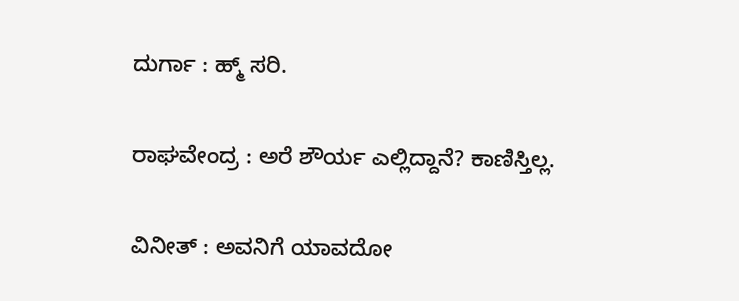ದುರ್ಗಾ : ಹ್ಮ್ ಸರಿ.

ರಾಘವೇಂದ್ರ : ಅರೆ ಶೌರ್ಯ ಎಲ್ಲಿದ್ದಾನೆ? ಕಾಣಿಸ್ತಿಲ್ಲ.

ವಿನೀತ್ : ಅವನಿಗೆ ಯಾವದೋ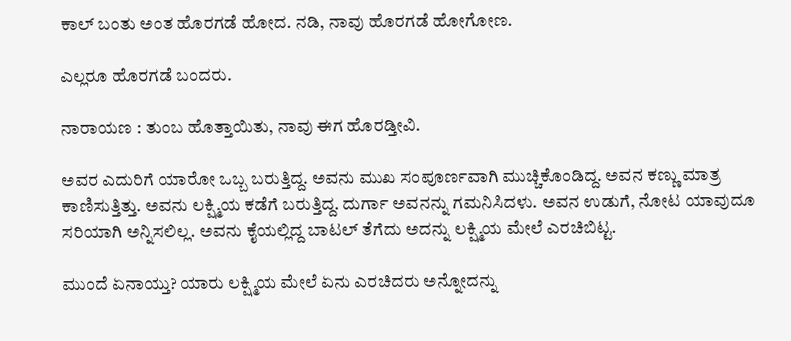ಕಾಲ್ ಬಂತು ಅಂತ ಹೊರಗಡೆ ಹೋದ. ನಡಿ, ನಾವು ಹೊರಗಡೆ ಹೋಗೋಣ.

ಎಲ್ಲರೂ ಹೊರಗಡೆ ಬಂದರು.

ನಾರಾಯಣ : ತುಂಬ ಹೊತ್ತಾಯಿತು, ನಾವು ಈಗ ಹೊರಡ್ತೀವಿ.

ಅವರ ಎದುರಿಗೆ ಯಾರೋ ಒಬ್ಬ ಬರುತ್ತಿದ್ದ. ಅವನು ಮುಖ ಸಂಪೂರ್ಣವಾಗಿ ಮುಚ್ಚಿಕೊಂಡಿದ್ದ. ಅವನ ಕಣ್ಣು ಮಾತ್ರ ಕಾಣಿಸುತ್ತಿತ್ತು. ಅವನು ಲಕ್ಷ್ಮಿಯ ಕಡೆಗೆ ಬರುತ್ತಿದ್ದ. ದುರ್ಗಾ ಅವನನ್ನು ಗಮನಿಸಿದಳು. ಅವನ ಉಡುಗೆ, ನೋಟ ಯಾವುದೂ ಸರಿಯಾಗಿ ಅನ್ನಿಸಲಿಲ್ಲ. ಅವನು ಕೈಯಲ್ಲಿದ್ದ ಬಾಟಲ್ ತೆಗೆದು ಅದನ್ನು ಲಕ್ಷ್ಮಿಯ ಮೇಲೆ ಎರಚಿಬಿಟ್ಟ.

ಮುಂದೆ ಏನಾಯ್ತು? ಯಾರು ಲಕ್ಷ್ಮಿಯ ಮೇಲೆ ಏನು ಎರಚಿದರು ಅನ್ನೋದನ್ನು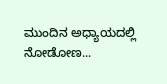ಮುಂದಿನ ಅಧ್ಯಾಯದಲ್ಲಿ ನೋಡೋಣ...